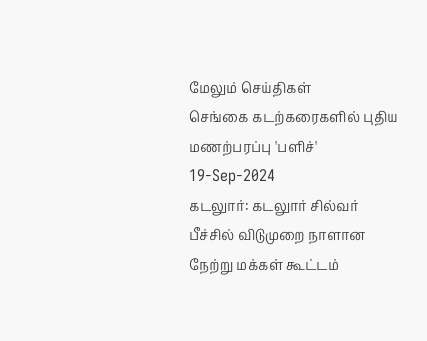மேலும் செய்திகள்
செங்கை கடற்கரைகளில் புதிய மணற்பரப்பு 'பளிச்'
19-Sep-2024
கடலுார்: கடலுார் சில்வர் பீச்சில் விடுமுறை நாளான நேற்று மக்கள் கூட்டம்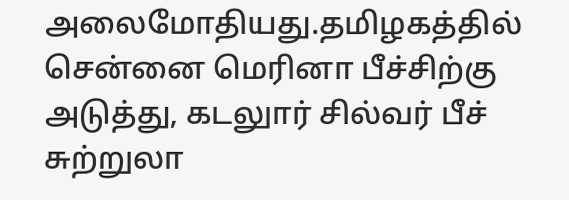அலைமோதியது.தமிழகத்தில் சென்னை மெரினா பீச்சிற்கு அடுத்து, கடலுார் சில்வர் பீச் சுற்றுலா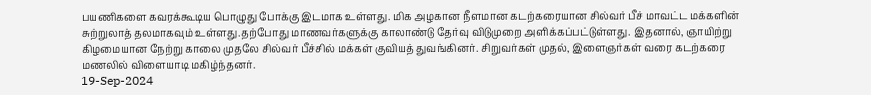பயணிகளை கவரக்கூடிய பொழுது போக்கு இடமாக உள்ளது. மிக அழகான நீளமான கடற்கரையான சில்வர் பீச் மாவட்ட மக்களின் சுற்றுலாத் தலமாகவும் உள்ளது.தற்போது மாணவர்களுக்கு காலாண்டு தேர்வு விடுமுறை அளிக்கப்பட்டுள்ளது. இதனால், ஞாயிற்று கிழமையான நேற்று காலை முதலே சில்வர் பீச்சில் மக்கள் குவியத் துவங்கினர். சிறுவர்கள் முதல், இளைஞர்கள் வரை கடற்கரை மணலில் விளையாடி மகிழ்ந்தனர்.
19-Sep-2024